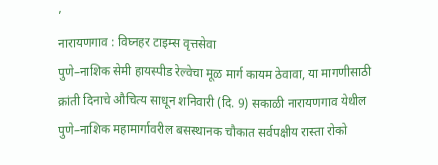’
नारायणगाव : विघ्नहर टाइम्स वृत्तसेवा
पुणे–नाशिक सेमी हायस्पीड रेल्वेचा मूळ मार्ग कायम ठेवावा, या मागणीसाठी क्रांती दिनाचे औचित्य साधून शनिवारी (दि. 9) सकाळी नारायणगाव येथील पुणे–नाशिक महामार्गावरील बसस्थानक चौकात सर्वपक्षीय रास्ता रोको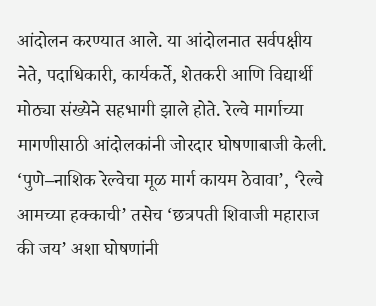आंदोलन करण्यात आले. या आंदोलनात सर्वपक्षीय नेते, पदाधिकारी, कार्यकर्ते, शेतकरी आणि विद्यार्थी मोठ्या संख्येने सहभागी झाले होते. रेल्वे मार्गाच्या मागणीसाठी आंदोलकांनी जोरदार घोषणाबाजी केली. ‘पुणे–नाशिक रेल्वेचा मूळ मार्ग कायम ठेवावा’, ‘रेल्वे आमच्या हक्काची’ तसेच ‘छत्रपती शिवाजी महाराज की जय’ अशा घोषणांनी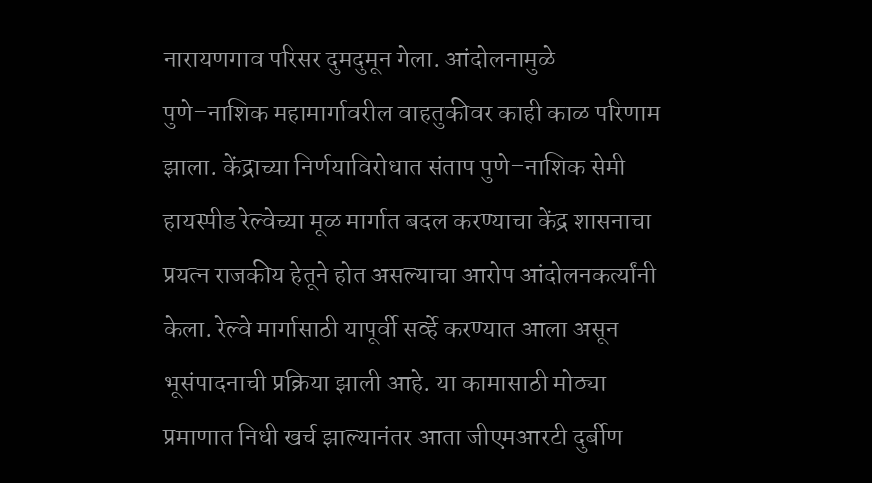नारायणगाव परिसर दुमदुमून गेला. आंदोलनामुळे पुणे–नाशिक महामार्गावरील वाहतुकीवर काही काळ परिणाम झाला. केंद्राच्या निर्णयाविरोधात संताप पुणे–नाशिक सेमी हायस्पीड रेल्वेच्या मूळ मार्गात बदल करण्याचा केंद्र शासनाचा प्रयत्न राजकीय हेतूने होत असल्याचा आरोप आंदोलनकर्त्यांनी केला. रेल्वे मार्गासाठी यापूर्वी सर्व्हे करण्यात आला असून भूसंपादनाची प्रक्रिया झाली आहे. या कामासाठी मोठ्या प्रमाणात निधी खर्च झाल्यानंतर आता जीएमआरटी दुर्बीण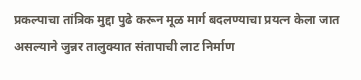प्रकल्पाचा तांत्रिक मुद्दा पुढे करून मूळ मार्ग बदलण्याचा प्रयत्न केला जात असल्याने जुन्नर तालुक्यात संतापाची लाट निर्माण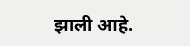झाली आहे.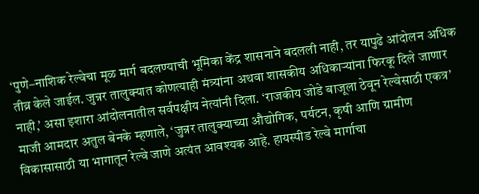‘पुणे–नाशिक रेल्वेचा मूळ मार्ग बदलण्याची भूमिका केंद्र शासनाने बदलली नाही, तर यापुढे आंदोलन अधिक तीव्र केले जाईल. जुन्नर तालुक्यात कोणत्याही मंत्र्यांना अथवा शासकीय अधिकाऱ्यांना फिरकू दिले जाणार नाही,’ असा इशारा आंदोलनातील सर्वपक्षीय नेत्यांनी दिला. ‘राजकीय जोडे बाजूला ठेवून रेल्वेसाठी एकत्र’ माजी आमदार अतुल बेनके म्हणाले, ‘जुन्नर तालुक्याच्या औद्योगिक, पर्यटन, कृषी आणि ग्रामीण विकासासाठी या भागातून रेल्वे जाणे अत्यंत आवश्यक आहे. हायस्पीड रेल्वे मार्गाचा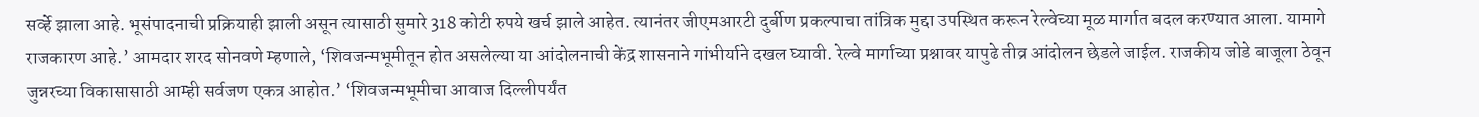सर्व्हे झाला आहे. भूसंपादनाची प्रक्रियाही झाली असून त्यासाठी सुमारे 318 कोटी रुपये खर्च झाले आहेत. त्यानंतर जीएमआरटी दुर्बीण प्रकल्पाचा तांत्रिक मुद्दा उपस्थित करून रेल्वेच्या मूळ मार्गात बदल करण्यात आला. यामागे राजकारण आहे.’ आमदार शरद सोनवणे म्हणाले, ‘शिवजन्मभूमीतून होत असलेल्या या आंदोलनाची केंद्र शासनाने गांभीर्याने दखल घ्यावी. रेल्वे मार्गाच्या प्रश्नावर यापुढे तीव्र आंदोलन छेडले जाईल. राजकीय जोडे बाजूला ठेवून जुन्नरच्या विकासासाठी आम्ही सर्वजण एकत्र आहोत.’ ‘शिवजन्मभूमीचा आवाज दिल्लीपर्यंत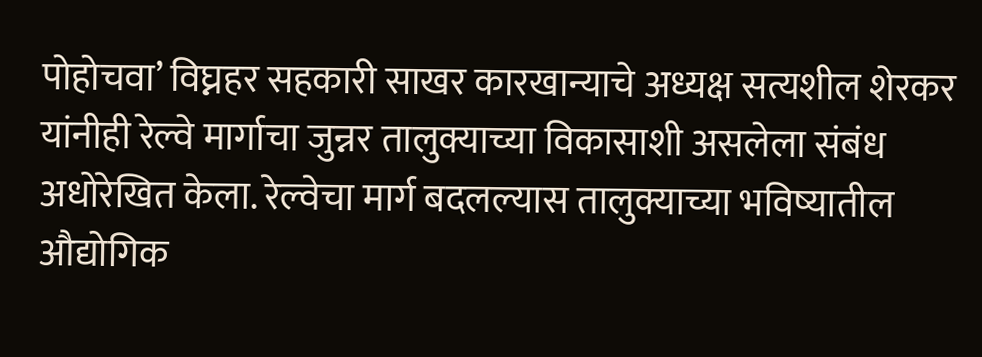पोहोचवा’ विघ्नहर सहकारी साखर कारखान्याचे अध्यक्ष सत्यशील शेरकर यांनीही रेल्वे मार्गाचा जुन्नर तालुक्याच्या विकासाशी असलेला संबंध अधोरेखित केला. रेल्वेचा मार्ग बदलल्यास तालुक्याच्या भविष्यातील औद्योगिक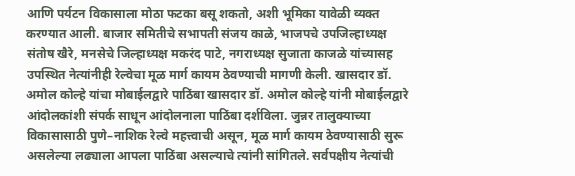आणि पर्यटन विकासाला मोठा फटका बसू शकतो, अशी भूमिका यावेळी व्यक्त करण्यात आली. बाजार समितीचे सभापती संजय काळे, भाजपचे उपजिल्हाध्यक्ष संतोष खैरे, मनसेचे जिल्हाध्यक्ष मकरंद पाटे, नगराध्यक्ष सुजाता काजळे यांच्यासह उपस्थित नेत्यांनीही रेल्वेचा मूळ मार्ग कायम ठेवण्याची मागणी केली. खासदार डॉ. अमोल कोल्हे यांचा मोबाईलद्वारे पाठिंबा खासदार डॉ. अमोल कोल्हे यांनी मोबाईलद्वारे आंदोलकांशी संपर्क साधून आंदोलनाला पाठिंबा दर्शविला. जुन्नर तालुक्याच्या विकासासाठी पुणे–नाशिक रेल्वे महत्त्वाची असून, मूळ मार्ग कायम ठेवण्यासाठी सुरू असलेल्या लढ्याला आपला पाठिंबा असल्याचे त्यांनी सांगितले. सर्वपक्षीय नेत्यांची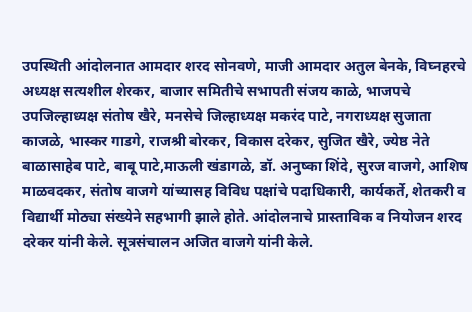उपस्थिती आंदोलनात आमदार शरद सोनवणे, माजी आमदार अतुल बेनके, विघ्नहरचे अध्यक्ष सत्यशील शेरकर, बाजार समितीचे सभापती संजय काळे, भाजपचे उपजिल्हाध्यक्ष संतोष खैरे, मनसेचे जिल्हाध्यक्ष मकरंद पाटे, नगराध्यक्ष सुजाता काजळे, भास्कर गाडगे, राजश्री बोरकर, विकास दरेकर, सुजित खैरे, ज्येष्ठ नेते बाळासाहेब पाटे, बाबू पाटे,माऊली खंडागळे, डॉ. अनुष्का शिंदे, सुरज वाजगे, आशिष माळवदकर, संतोष वाजगे यांच्यासह विविध पक्षांचे पदाधिकारी, कार्यकर्ते, शेतकरी व विद्यार्थी मोठ्या संख्येने सहभागी झाले होते. आंदोलनाचे प्रास्ताविक व नियोजन शरद दरेकर यांनी केले. सूत्रसंचालन अजित वाजगे यांनी केले.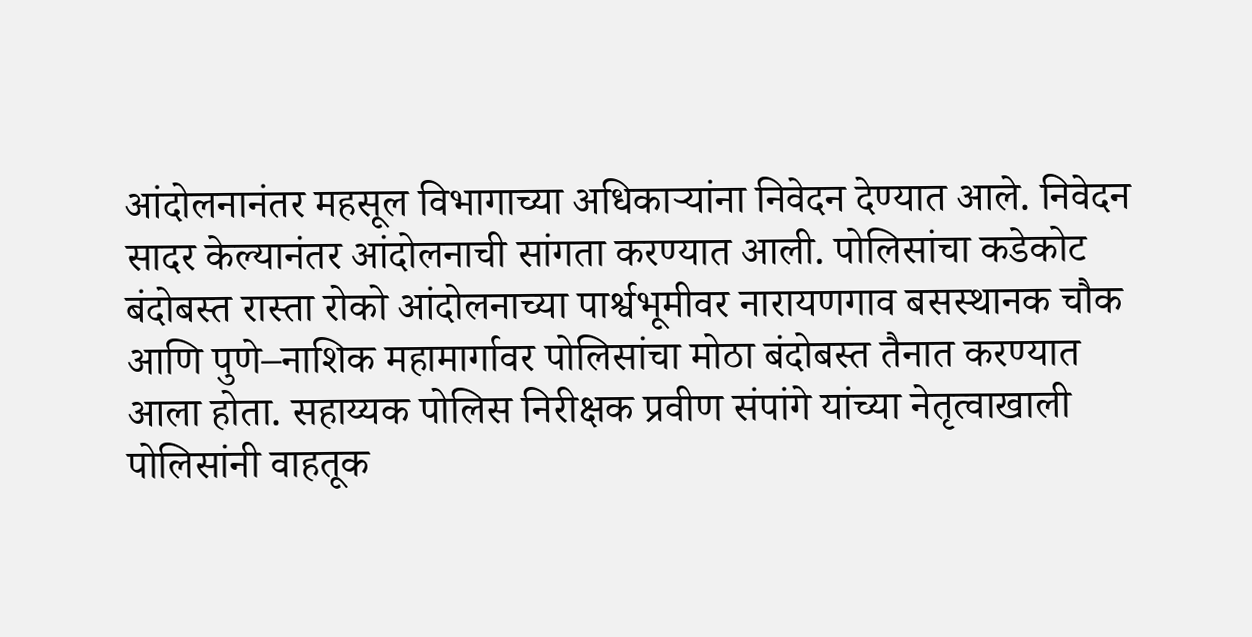आंदोलनानंतर महसूल विभागाच्या अधिकाऱ्यांना निवेदन देण्यात आले. निवेदन सादर केल्यानंतर आंदोलनाची सांगता करण्यात आली. पोलिसांचा कडेकोट बंदोबस्त रास्ता रोको आंदोलनाच्या पार्श्वभूमीवर नारायणगाव बसस्थानक चौक आणि पुणे–नाशिक महामार्गावर पोलिसांचा मोठा बंदोबस्त तैनात करण्यात आला होता. सहाय्यक पोलिस निरीक्षक प्रवीण संपांगे यांच्या नेतृत्वाखाली पोलिसांनी वाहतूक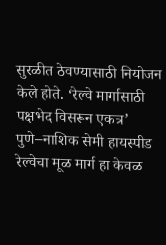सुरळीत ठेवण्यासाठी नियोजन केले होते. ‘रेल्वे मार्गासाठी पक्षभेद विसरून एकत्र’ पुणे–नाशिक सेमी हायस्पीड रेल्वेचा मूळ मार्ग हा केवळ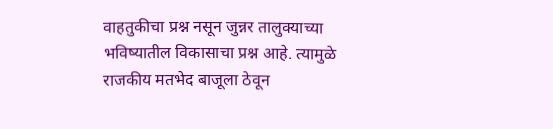वाहतुकीचा प्रश्न नसून जुन्नर तालुक्याच्या भविष्यातील विकासाचा प्रश्न आहे. त्यामुळे राजकीय मतभेद बाजूला ठेवून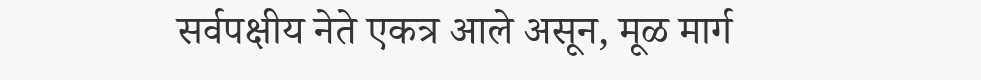सर्वपक्षीय नेते एकत्र आले असून, मूळ मार्ग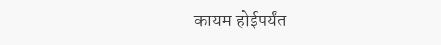कायम होईपर्यंत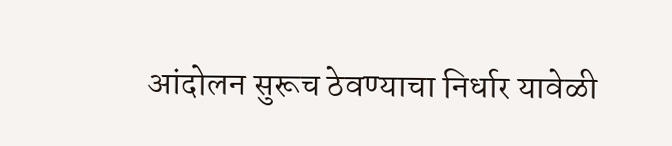आंदोलन सुरूच ठेवण्याचा निर्धार यावेळी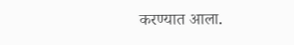करण्यात आला.